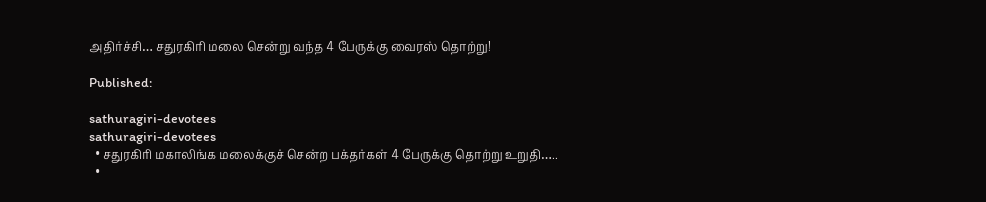அதிர்ச்சி… சதுரகிரி மலை சென்று வந்த 4 பேருக்கு வைரஸ் தொற்று!

Published:

sathuragiri-devotees
sathuragiri-devotees
  • சதுரகிரி மகாலிங்க மலைக்குச் சென்ற பக்தர்கள் 4 பேருக்கு தொற்று உறுதி…..
  •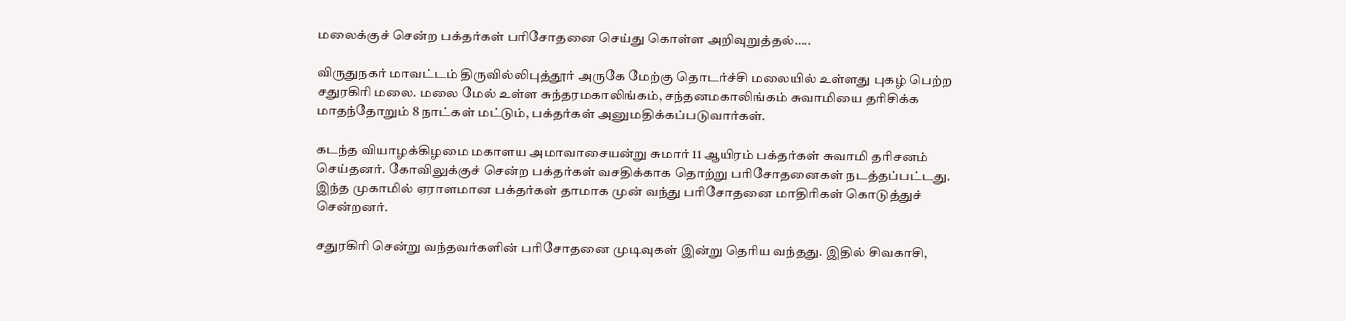மலைக்குச் சென்ற பக்தர்கள் பரிசோதனை செய்து கொள்ள அறிவுறுத்தல்…..

விருதுநகர் மாவட்டம் திருவில்லிபுத்தூர் அருகே மேற்கு தொடர்ச்சி மலையில் உள்ளது புகழ் பெற்ற சதுரகிரி மலை. மலை மேல் உள்ள சுந்தரமகாலிங்கம், சந்தனமகாலிங்கம் சுவாமியை தரிசிக்க மாதந்தோறும் 8 நாட்கள் மட்டும், பக்தர்கள் அனுமதிக்கப்படுவார்கள்.

கடந்த வியாழக்கிழமை மகாளய அமாவாசையன்று சுமார் 11 ஆயிரம் பக்தர்கள் சுவாமி தரிசனம் செய்தனர். கோவிலுக்குச் சென்ற பக்தர்கள் வசதிக்காக தொற்று பரிசோதனைகள் நடத்தப்பட்டது. இந்த முகாமில் ஏராளமான பக்தர்கள் தாமாக முன் வந்து பரிசோதனை மாதிரிகள் கொடுத்துச் சென்றனர்.

சதுரகிரி சென்று வந்தவர்களின் பரிசோதனை முடிவுகள் இன்று தெரிய வந்தது. இதில் சிவகாசி,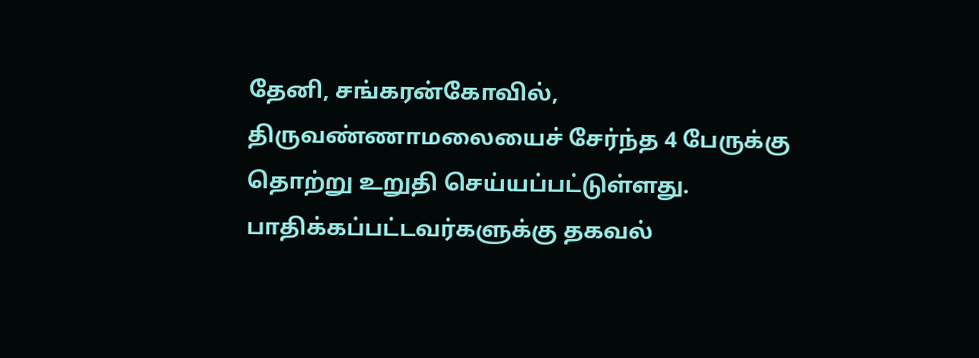தேனி, சங்கரன்கோவில், திருவண்ணாமலையைச் சேர்ந்த 4 பேருக்கு தொற்று உறுதி செய்யப்பட்டுள்ளது. பாதிக்கப்பட்டவர்களுக்கு தகவல்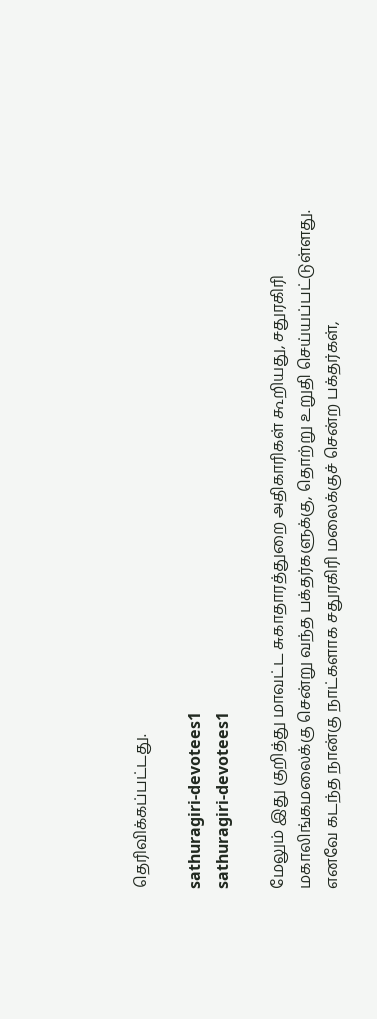தெரிவிக்கப்பட்டது.

sathuragiri-devotees1
sathuragiri-devotees1

மேலும் இது குறித்து மாவட்ட சுகாதாரத்துறை அதிகாரிகள் கூறியது, சதுரகிரி மகாலிங்கமலைக்கு சென்று வந்த பக்தர்களுக்கு, தொற்று உறுதி செய்யப்பட்டுள்ளது. எனவே கடந்த நான்கு நாட்களாக சதுரகிரி மலைக்குச் சென்ற பக்தர்கள்,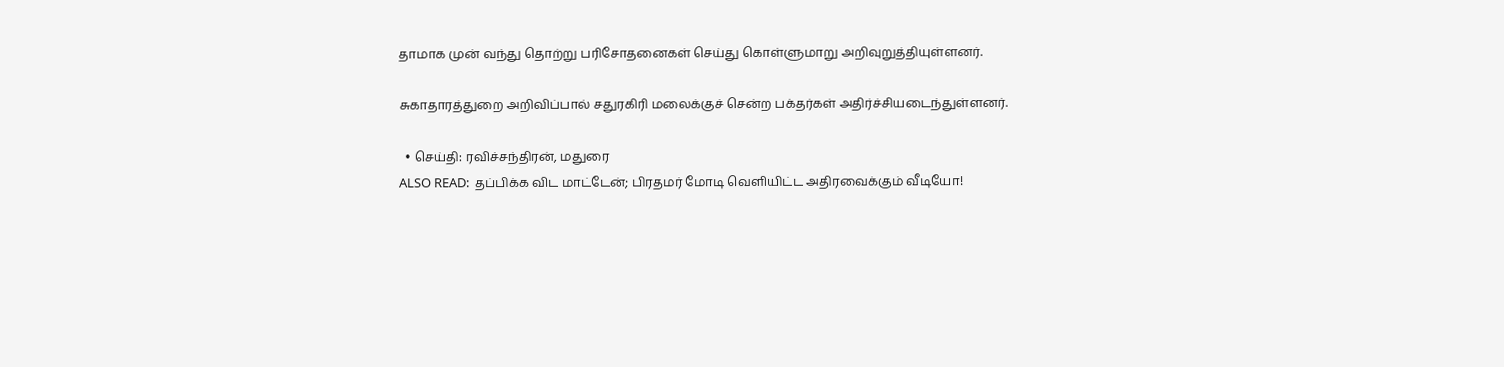தாமாக முன் வந்து தொற்று பரிசோதனைகள் செய்து கொள்ளுமாறு அறிவுறுத்தியுள்ளனர்.

சுகாதாரத்துறை அறிவிப்பால் சதுரகிரி மலைக்குச் சென்ற பக்தர்கள் அதிர்ச்சியடைந்துள்ளனர்.

  • செய்தி: ரவிச்சந்திரன், மதுரை
ALSO READ:  தப்பிக்க விட மாட்டேன்; பிரதமர் மோடி வெளியிட்ட அதிரவைக்கும் வீடியோ!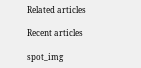Related articles

Recent articles

spot_img